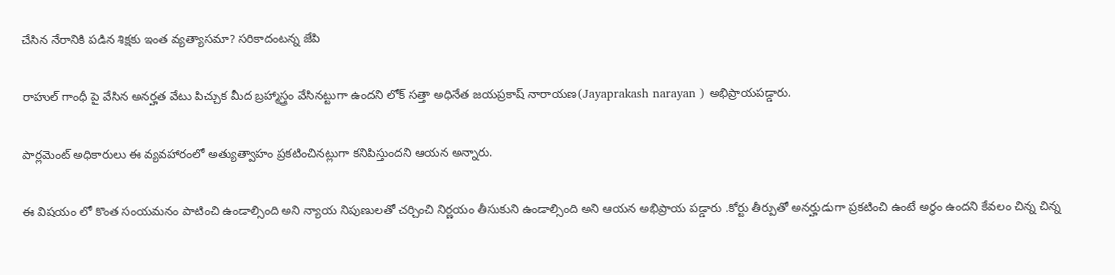చేసిన నేరానికి పడిన శిక్షకు ఇంత వ్యత్యాసమా? సరికాదంటన్న జేపి

రాహుల్ గాంధీ పై వేసిన అనర్హత వేటు పిచ్చుక మీద బ్రహ్మాస్త్రం వేసినట్టుగా ఉందని లోక్ సత్తా అధినేత జయప్రకాష్ నారాయణ(Jayaprakash narayan ) అభిప్రాయపడ్డారు.

పార్లమెంట్ అధికారులు ఈ వ్యవహారంలో అత్యుత్వాహం ప్రకటించినట్లుగా కనిపిస్తుందని ఆయన అన్నారు.

ఈ విషయం లో కొంత సంయమనం పాటించి ఉండాల్సింది అని న్యాయ నిపుణులతో చర్చించి నిర్ణయం తీసుకుని ఉండాల్సింది అని ఆయన అభిప్రాయ పడ్డారు .కోర్టు తీర్పుతో అనర్హుడుగా ప్రకటించి ఉంటే అర్థం ఉందని కేవలం చిన్న చిన్న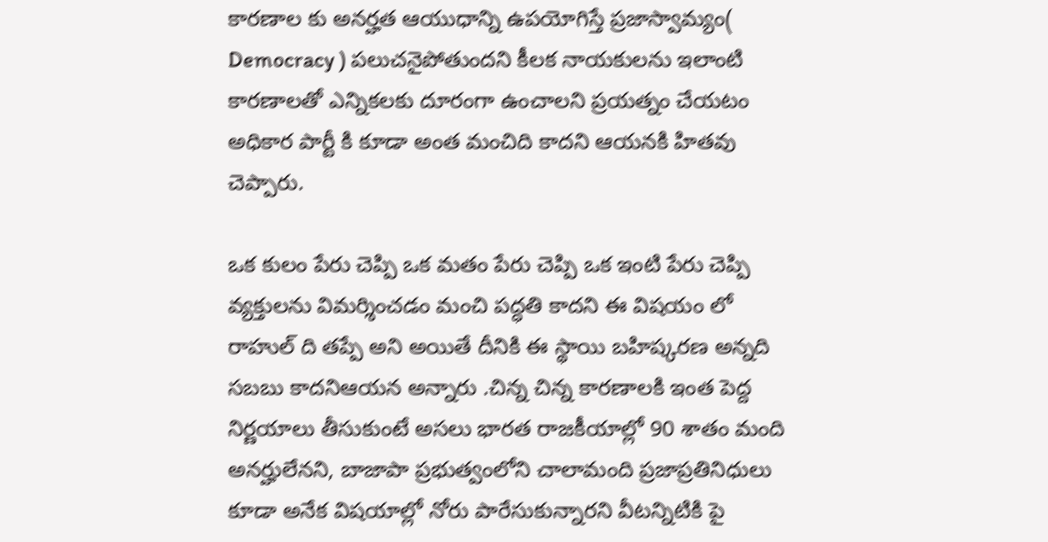కారణాల కు అనర్హత ఆయుధాన్ని ఉపయోగిస్తే ప్రజాస్వామ్యం( Democracy ) పలుచనైపోతుందని కీలక నాయకులను ఇలాంటి కారణాలతో ఎన్నికలకు దూరంగా ఉంచాలని ప్రయత్నం చేయటం అధికార పార్టీ కి కూడా అంత మంచిది కాదని ఆయనకి హితవు చెప్పారు.

ఒక కులం పేరు చెప్పి ఒక మతం పేరు చెప్పి ఒక ఇంటి పేరు చెప్పి వ్యక్తులను విమర్శించడం మంచి పద్ధతి కాదని ఈ విషయం లో రాహుల్ ది తప్పే అని అయితే దీనికి ఈ స్థాయి బహిష్కరణ అన్నది సబబు కాదనిఆయన అన్నారు .చిన్న చిన్న కారణాలకి ఇంత పెద్ద నిర్ణయాలు తీసుకుంటే అసలు భారత రాజకీయాల్లో 90 శాతం మంది అనర్హులేనని, బాజాపా ప్రభుత్వంలోని చాలామంది ప్రజాప్రతినిధులు కూడా అనేక విషయాల్లో నోరు పారేసుకున్నారని వీటన్నిటికి పై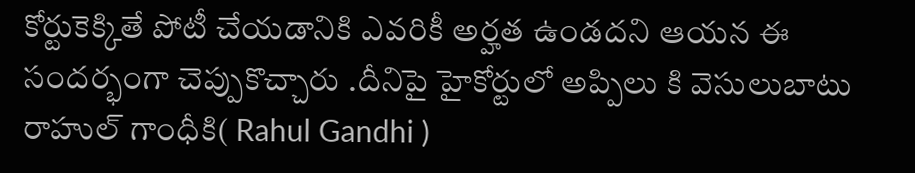కోర్టుకెక్కితే పోటీ చేయడానికి ఎవరికీ అర్హత ఉండదని ఆయన ఈ సందర్భంగా చెప్పుకొచ్చారు .దీనిపై హైకోర్టులో అప్పిలు కి వెసులుబాటు రాహుల్ గాంధీకి( Rahul Gandhi )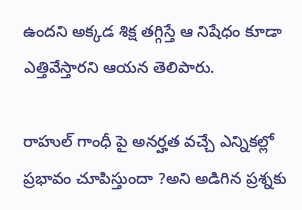ఉందని అక్కడ శిక్ష తగ్గిస్తే ఆ నిషేధం కూడా ఎత్తివేస్తారని ఆయన తెలిపారు.

రాహుల్ గాంధీ పై అనర్హత వచ్చే ఎన్నికల్లో ప్రభావం చూపిస్తుందా ?అని అడిగిన ప్రశ్నకు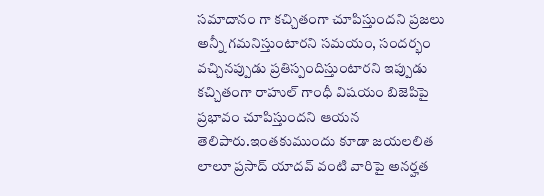సమాదానం గా కచ్చితంగా చూపిస్తుందని ప్రజలు అన్నీ గమనిస్తుంటారని సమయం, సందర్భం వచ్చినప్పుడు ప్రతిస్పందిస్తుంటారని ఇప్పుడు కచ్చితంగా రాహుల్ గాంధీ విషయం బిజెపిపై ప్రభావం చూపిస్తుందని ఆయన తెలిపారు.ఇంతకుముందు కూడా జయలలిత లాలూ ప్రసాద్ యాదవ్ వంటి వారిపై అనర్హత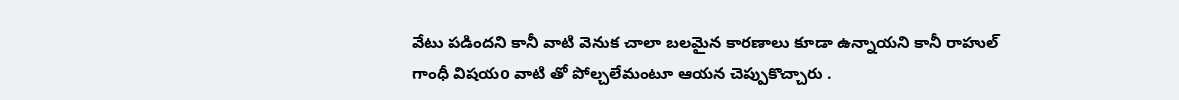వేటు పడిందని కానీ వాటి వెనుక చాలా బలమైన కారణాలు కూడా ఉన్నాయని కానీ రాహుల్ గాంధీ విషయo వాటి తో పోల్చలేమంటూ ఆయన చెప్పుకొచ్చారు .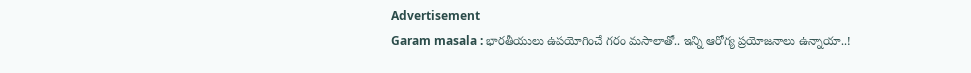Advertisement
Garam masala : భారతీయులు ఉపయోగించే గరం మసాలాతో.. ఇన్ని ఆరోగ్య ప్రయోజనాలు ఉన్నాయా..!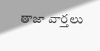తాజా వార్తలు